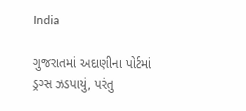India

ગુજરાતમાં અદાણીના પોર્ટમાં ડ્રગ્સ ઝડપાયું, પરંતુ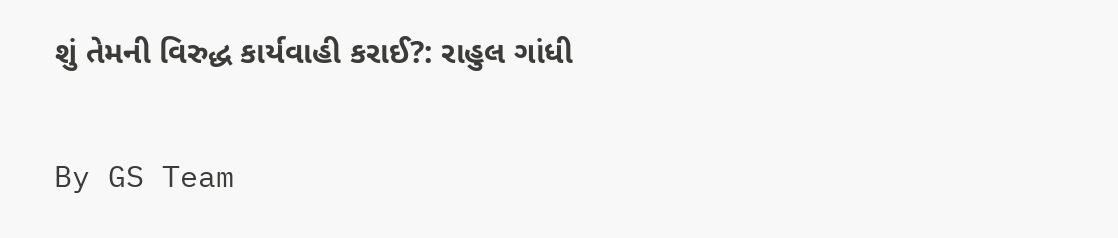શું તેમની વિરુદ્ધ કાર્યવાહી કરાઈ?: રાહુલ ગાંધી

By GS Team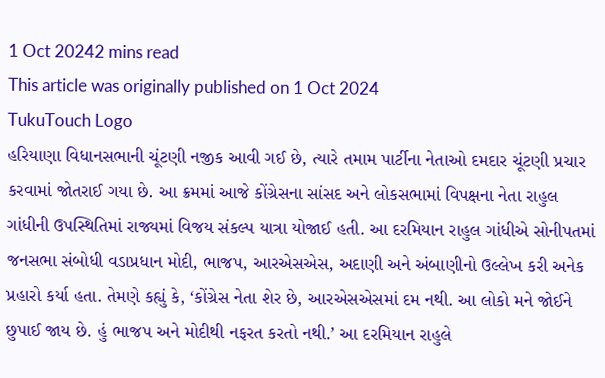1 Oct 20242 mins read
This article was originally published on 1 Oct 2024
TukuTouch Logo
હરિયાણા વિધાનસભાની ચૂંટણી નજીક આવી ગઈ છે, ત્યારે તમામ પાર્ટીના નેતાઓ દમદાર ચૂંટણી પ્રચાર કરવામાં જોતરાઈ ગયા છે. આ ક્રમમાં આજે કોંગ્રેસના સાંસદ અને લોકસભામાં વિપક્ષના નેતા રાહુલ ગાંધીની ઉપસ્થિતિમાં રાજ્યમાં વિજય સંકલ્પ યાત્રા યોજાઈ હતી. આ દરમિયાન રાહુલ ગાંધીએ સોનીપતમાં જનસભા સંબોધી વડાપ્રધાન મોદી, ભાજપ, આરએસએસ, અદાણી અને અંબાણીનો ઉલ્લેખ કરી અનેક પ્રહારો કર્યા હતા. તેમણે કહ્યું કે, ‘કોંગ્રેસ નેતા શેર છે, આરએસએસમાં દમ નથી. આ લોકો મને જોઈને છુપાઈ જાય છે. હું ભાજપ અને મોદીથી નફરત કરતો નથી.’ આ દરમિયાન રાહુલે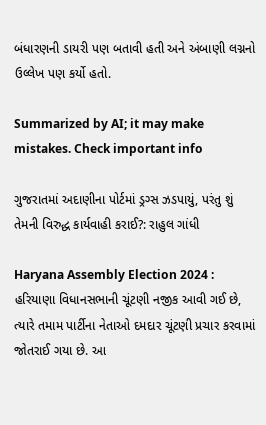બંધારણની ડાયરી પણ બતાવી હતી અને અંબાણી લગ્નનો ઉલ્લેખ પણ કર્યો હતો.

Summarized by AI; it may make mistakes. Check important info

ગુજરાતમાં અદાણીના પોર્ટમાં ડ્રગ્સ ઝડપાયું, પરંતુ શું તેમની વિરુદ્ધ કાર્યવાહી કરાઈ?: રાહુલ ગાંધી

Haryana Assembly Election 2024 : હરિયાણા વિધાનસભાની ચૂંટણી નજીક આવી ગઈ છે, ત્યારે તમામ પાર્ટીના નેતાઓ દમદાર ચૂંટણી પ્રચાર કરવામાં જોતરાઈ ગયા છે. આ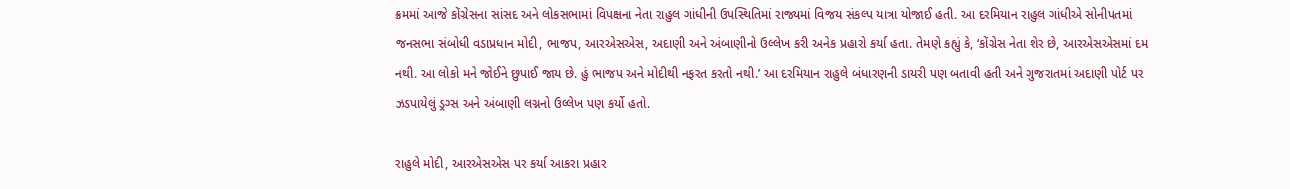ક્રમમાં આજે કોંગ્રેસના સાંસદ અને લોકસભામાં વિપક્ષના નેતા રાહુલ ગાંધીની ઉપસ્થિતિમાં રાજ્યમાં વિજય સંકલ્પ યાત્રા યોજાઈ હતી. આ દરમિયાન રાહુલ ગાંધીએ સોનીપતમાં જનસભા સંબોધી વડાપ્રધાન મોદી, ભાજપ, આરએસએસ, અદાણી અને અંબાણીનો ઉલ્લેખ કરી અનેક પ્રહારો કર્યા હતા. તેમણે કહ્યું કે, ‘કોંગ્રેસ નેતા શેર છે, આરએસએસમાં દમ નથી. આ લોકો મને જોઈને છુપાઈ જાય છે. હું ભાજપ અને મોદીથી નફરત કરતો નથી.’ આ દરમિયાન રાહુલે બંધારણની ડાયરી પણ બતાવી હતી અને ગુજરાતમાં અદાણી પોર્ટ પર ઝડપાયેલું ડ્રગ્સ અને અંબાણી લગ્નનો ઉલ્લેખ પણ કર્યો હતો.

રાહુલે મોદી, આરએસએસ પર કર્યા આકરા પ્રહાર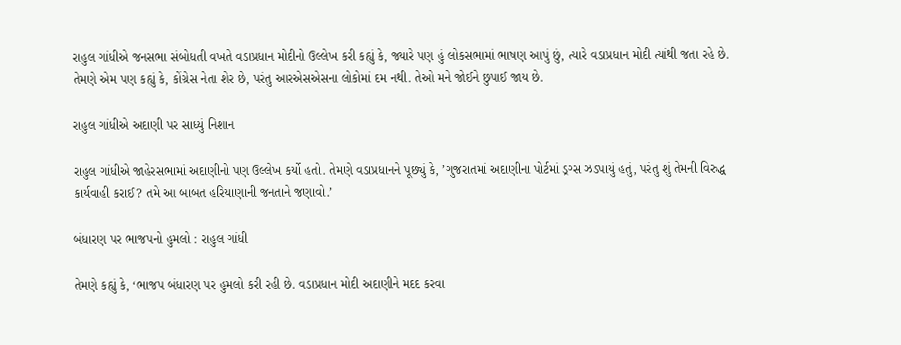રાહુલ ગાંધીએ જનસભા સંબોધતી વખતે વડાપ્રધાન મોદીનો ઉલ્લેખ કરી કહ્યું કે, જ્યારે પણ હું લોકસભામાં ભાષણ આપું છું, ત્યારે વડાપ્રધાન મોદી ત્યાંથી જતા રહે છે. તેમણે એમ પણ કહ્યું કે, કોંગ્રેસ નેતા શેર છે, પરંતુ આરએસએસના લોકોમાં દમ નથી. તેઓ મને જોઈને છુપાઈ જાય છે.

રાહુલ ગાંધીએ અદાણી પર સાધ્યું નિશાન

રાહુલ ગાંધીએ જાહેરસભામાં અદાણીનો પણ ઉલ્લેખ કર્યો હતો. તેમણે વડાપ્રધાનને પૂછ્યું કે, ’ગુજરાતમાં અદાણીના પોર્ટમાં ડ્રગ્સ ઝડપાયું હતું, પરંતુ શું તેમની વિરુદ્ધ કાર્યવાહી કરાઈ? તમે આ બાબત હરિયાણાની જનતાને જણાવો.’

બંધારણ પર ભાજપનો હુમલો : રાહુલ ગાંધી

તેમણે કહ્યું કે, ‘ભાજપ બંધારણ પર હુમલો કરી રહી છે. વડાપ્રધાન મોદી અદાણીને મદદ કરવા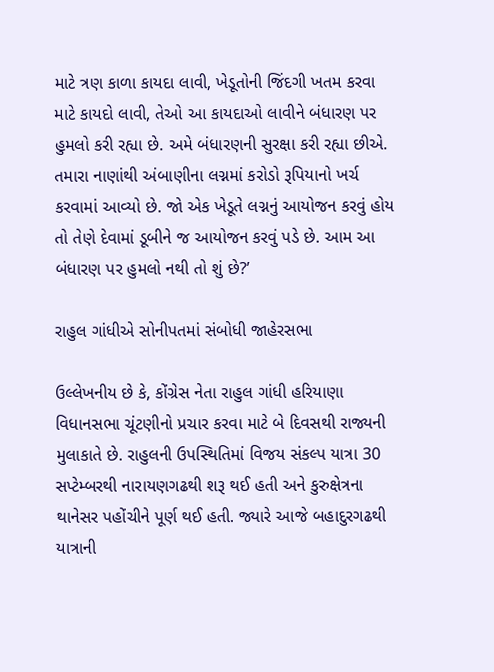માટે ત્રણ કાળા કાયદા લાવી, ખેડૂતોની જિંદગી ખતમ કરવા માટે કાયદો લાવી, તેઓ આ કાયદાઓ લાવીને બંધારણ પર હુમલો કરી રહ્યા છે. અમે બંધારણની સુરક્ષા કરી રહ્યા છીએ. તમારા નાણાંથી અંબાણીના લગ્નમાં કરોડો રૂપિયાનો ખર્ચ કરવામાં આવ્યો છે. જો એક ખેડૂતે લગ્નનું આયોજન કરવું હોય તો તેણે દેવામાં ડૂબીને જ આયોજન કરવું પડે છે. આમ આ બંધારણ પર હુમલો નથી તો શું છે?’

રાહુલ ગાંધીએ સોનીપતમાં સંબોધી જાહેરસભા

ઉલ્લેખનીય છે કે, કોંગ્રેસ નેતા રાહુલ ગાંધી હરિયાણા વિધાનસભા ચૂંટણીનો પ્રચાર કરવા માટે બે દિવસથી રાજ્યની મુલાકાતે છે. રાહુલની ઉપસ્થિતિમાં વિજય સંકલ્પ યાત્રા 30 સપ્ટેમ્બરથી નારાયણગઢથી શરૂ થઈ હતી અને કુરુક્ષેત્રના થાનેસર પહોંચીને પૂર્ણ થઈ હતી. જ્યારે આજે બહાદુરગઢથી યાત્રાની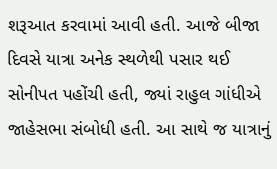શરૂઆત કરવામાં આવી હતી. આજે બીજા દિવસે યાત્રા અનેક સ્થળેથી પસાર થઈ સોનીપત પહોંચી હતી, જ્યાં રાહુલ ગાંધીએ જાહેસભા સંબોધી હતી. આ સાથે જ યાત્રાનું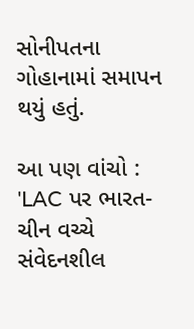સોનીપતના ગોહાનામાં સમાપન થયું હતું.

આ પણ વાંચો : 'LAC પર ભારત-ચીન વચ્ચે સંવેદનશીલ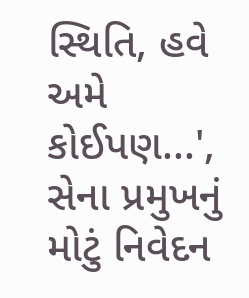સ્થિતિ, હવે અમે કોઈપણ...', સેના પ્રમુખનું મોટું નિવેદન